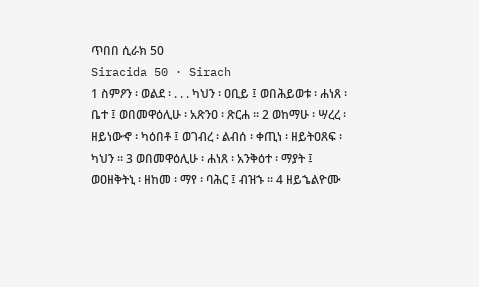ጥበበ ሲራክ 50
Siracida 50 · Sirach
1 ስምዖን ፡ ወልደ ፡ . . . ካህን ፡ ዐቢይ ፤ ወበሕይወቱ ፡ ሐነጸ ፡ ቤተ ፤ ወበመዋዕሊሁ ፡ አጽንዐ ፡ ጽርሐ ። 2 ወከማሁ ፡ ሣረረ ፡ ዘይነውኆ ፡ ካዕበቶ ፤ ወገብረ ፡ ልብሰ ፡ ቀጢነ ፡ ዘይትዐጸፍ ፡ ካህን ። 3 ወበመዋዕሊሁ ፡ ሐነጸ ፡ አንቅዕተ ፡ ማያት ፤ ወዐዘቅትኒ ፡ ዘከመ ፡ ማየ ፡ ባሕር ፤ ብዝኁ ። 4 ዘይኄልዮሙ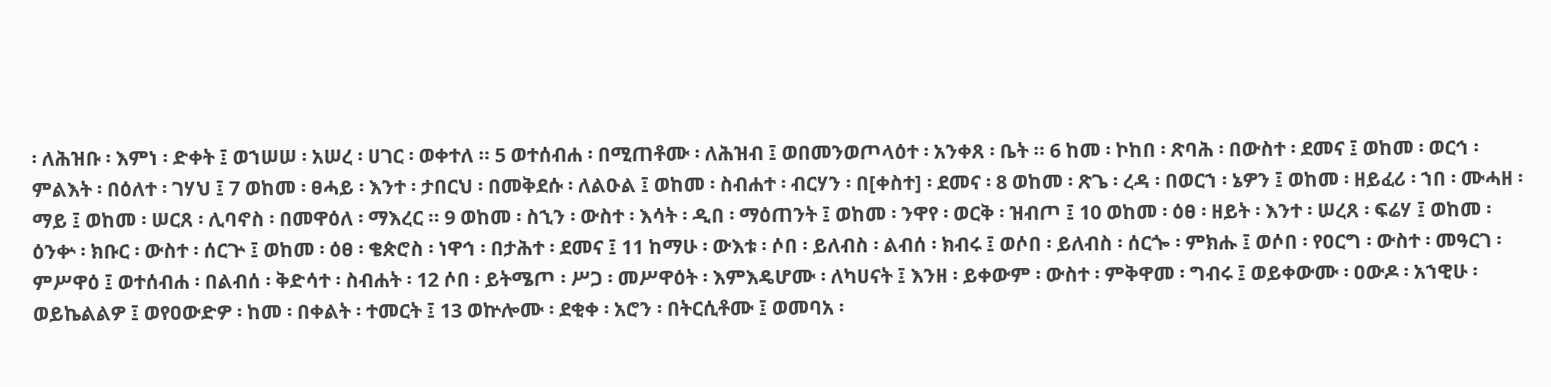፡ ለሕዝቡ ፡ እምነ ፡ ድቀት ፤ ወኀሠሠ ፡ አሠረ ፡ ሀገር ፡ ወቀተለ ። 5 ወተሰብሐ ፡ በሚጠቶሙ ፡ ለሕዝብ ፤ ወበመንወጦላዕተ ፡ አንቀጸ ፡ ቤት ። 6 ከመ ፡ ኮከበ ፡ ጽባሕ ፡ በውስተ ፡ ደመና ፤ ወከመ ፡ ወርኅ ፡ ምልእት ፡ በዕለተ ፡ ገሃህ ፤ 7 ወከመ ፡ ፀሓይ ፡ እንተ ፡ ታበርህ ፡ በመቅደሱ ፡ ለልዑል ፤ ወከመ ፡ ስብሐተ ፡ ብርሃን ፡ በ[ቀስተ] ፡ ደመና ፡ 8 ወከመ ፡ ጽጌ ፡ ረዳ ፡ በወርኀ ፡ ኔዎን ፤ ወከመ ፡ ዘይፈሪ ፡ ኀበ ፡ ሙሓዘ ፡ ማይ ፤ ወከመ ፡ ሠርጸ ፡ ሊባኖስ ፡ በመዋዕለ ፡ ማእረር ። 9 ወከመ ፡ ስኂን ፡ ውስተ ፡ እሳት ፡ ዲበ ፡ ማዕጠንት ፤ ወከመ ፡ ንዋየ ፡ ወርቅ ፡ ዝብጦ ፤ 10 ወከመ ፡ ዕፀ ፡ ዘይት ፡ እንተ ፡ ሠረጸ ፡ ፍሬሃ ፤ ወከመ ፡ ዕንቍ ፡ ክቡር ፡ ውስተ ፡ ሰርጕ ፤ ወከመ ፡ ዕፀ ፡ ቄጵሮስ ፡ ነዋኅ ፡ በታሕተ ፡ ደመና ፤ 11 ከማሁ ፡ ውእቱ ፡ ሶበ ፡ ይለብስ ፡ ልብሰ ፡ ክብሩ ፤ ወሶበ ፡ ይለብስ ፡ ሰርጐ ፡ ምክሑ ፤ ወሶበ ፡ የዐርግ ፡ ውስተ ፡ መዓርገ ፡ ምሥዋዕ ፤ ወተሰብሐ ፡ በልብሰ ፡ ቅድሳተ ፡ ስብሐት ፡ 12 ሶበ ፡ ይትሜጦ ፡ ሥጋ ፡ መሥዋዕት ፡ እምእዴሆሙ ፡ ለካሀናት ፤ እንዘ ፡ ይቀውም ፡ ውስተ ፡ ምቅዋመ ፡ ግብሩ ፤ ወይቀውሙ ፡ ዐውዶ ፡ አኀዊሁ ፡ ወይኬልልዎ ፤ ወየዐውድዎ ፡ ከመ ፡ በቀልት ፡ ተመርት ፤ 13 ወኵሎሙ ፡ ደቂቀ ፡ አሮን ፡ በትርሲቶሙ ፤ ወመባአ ፡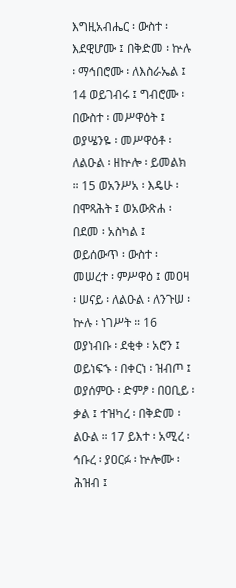እግዚአብሔር ፡ ውስተ ፡ እደዊሆሙ ፤ በቅድመ ፡ ኵሉ ፡ ማኅበሮሙ ፡ ለእስራኤል ፤ 14 ወይገብሩ ፤ ግብሮሙ ፡ በውስተ ፡ መሥዋዕት ፤ ወያሤንዬ ፡ መሥዋዕቶ ፡ ለልዑል ፡ ዘኵሎ ፡ ይመልክ ። 15 ወአንሥአ ፡ እዴሁ ፡ በሞጻሕት ፤ ወአውጽሐ ፡ በደመ ፡ አስካል ፤ ወይሰውጥ ፡ ውስተ ፡ መሠረተ ፡ ምሥዋዕ ፤ መዐዛ ፡ ሠናይ ፡ ለልዑል ፡ ለንጉሠ ፡ ኵሉ ፡ ነገሥት ። 16 ወያነብቡ ፡ ደቂቀ ፡ አሮን ፤ ወይነፍኁ ፡ በቀርነ ፡ ዝብጦ ፤ ወያሰምዑ ፡ ድምፆ ፡ በዐቢይ ፡ ቃል ፤ ተዝካረ ፡ በቅድመ ፡ ልዑል ። 17 ይእተ ፡ አሚረ ፡ ኅቡረ ፡ ያዐርፉ ፡ ኵሎሙ ፡ ሕዝብ ፤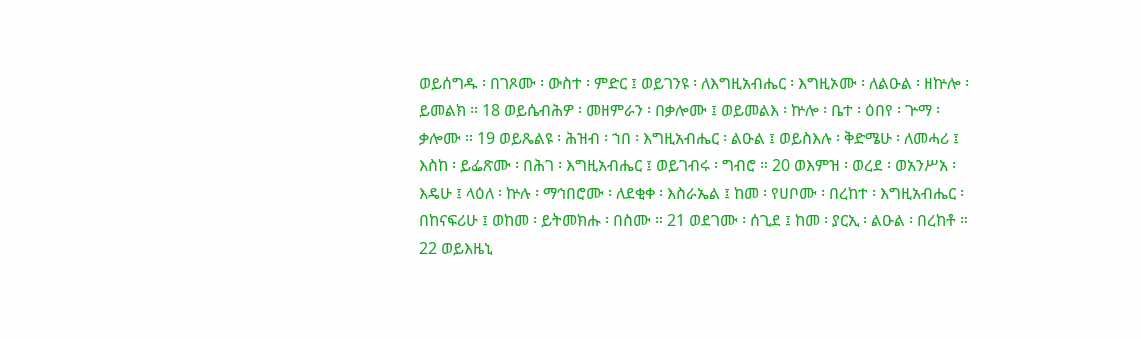ወይሰግዱ ፡ በገጾሙ ፡ ውስተ ፡ ምድር ፤ ወይገንዩ ፡ ለእግዚአብሔር ፡ እግዚኦሙ ፡ ለልዑል ፡ ዘኵሎ ፡ ይመልክ ። 18 ወይሴብሕዎ ፡ መዘምራን ፡ በቃሎሙ ፤ ወይመልእ ፡ ኵሎ ፡ ቤተ ፡ ዕበየ ፡ ጕማ ፡ ቃሎሙ ። 19 ወይጼልዩ ፡ ሕዝብ ፡ ኀበ ፡ እግዚአብሔር ፡ ልዑል ፤ ወይስእሉ ፡ ቅድሜሁ ፡ ለመሓሪ ፤ እስከ ፡ ይፌጽሙ ፡ በሕገ ፡ እግዚአብሔር ፤ ወይገብሩ ፡ ግብሮ ። 20 ወእምዝ ፡ ወረደ ፡ ወአንሥአ ፡ እዴሁ ፤ ላዕለ ፡ ኵሉ ፡ ማኅበሮሙ ፡ ለደቂቀ ፡ እስራኤል ፤ ከመ ፡ የሀቦሙ ፡ በረከተ ፡ እግዚአብሔር ፡ በከናፍሪሁ ፤ ወከመ ፡ ይትመክሑ ፡ በስሙ ። 21 ወደገሙ ፡ ሰጊደ ፤ ከመ ፡ ያርኢ ፡ ልዑል ፡ በረከቶ ። 22 ወይእዜኒ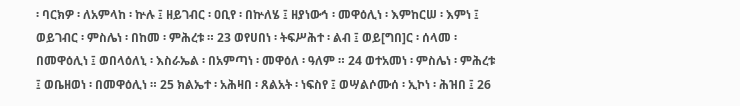፡ ባርክዎ ፡ ለአምላከ ፡ ኵሉ ፤ ዘይገብር ፡ ዐቢየ ፡ በኵለሄ ፤ ዘያነውኅ ፡ መዋዕሊነ ፡ እምከርሠ ፡ እምነ ፤ ወይገብር ፡ ምስሌነ ፡ በከመ ፡ ምሕረቱ ። 23 ወየሀበነ ፡ ትፍሥሕተ ፡ ልብ ፤ ወይ[ግበ]ር ፡ ሰላመ ፡ በመዋዕሊነ ፤ ወበላዕለኒ ፡ እስራኤል ፡ በአምጣነ ፡ መዋዕለ ፡ ዓለም ። 24 ወተአመነ ፡ ምስሌነ ፡ ምሕረቱ ፤ ወቤዘወነ ፡ በመዋዕሊነ ። 25 ክልኤተ ፡ አሕዛበ ፡ ጸልአት ፡ ነፍስየ ፤ ወሣልሶሙሰ ፡ ኢኮነ ፡ ሕዝበ ፤ 26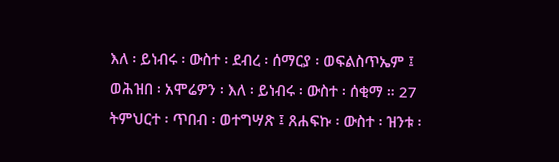እለ ፡ ይነብሩ ፡ ውስተ ፡ ደብረ ፡ ሰማርያ ፡ ወፍልስጥኤም ፤ ወሕዝበ ፡ አሞሬዎን ፡ እለ ፡ ይነብሩ ፡ ውስተ ፡ ሰቂማ ። 27 ትምህርተ ፡ ጥበብ ፡ ወተግሣጽ ፤ ጸሐፍኩ ፡ ውስተ ፡ ዝንቱ ፡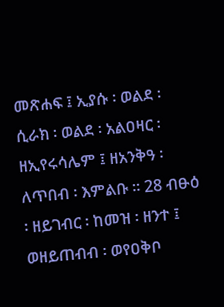መጽሐፍ ፤ ኢያሱ ፡ ወልደ ፡ ሲራክ ፡ ወልደ ፡ አልዐዛር ፡ ዘኢየሩሳሌም ፤ ዘአንቅዓ ፡ ለጥበብ ፡ እምልቡ ። 28 ብፁዕ ፡ ዘይገብር ፡ ከመዝ ፡ ዘንተ ፤ ወዘይጠብብ ፡ ወየዐቅቦ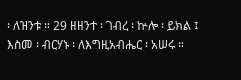፡ ለዝንቱ ። 29 ዘዘንተ ፡ ገብረ ፡ ኵሎ ፡ ይክል ፤ እስመ ፡ ብርሃኑ ፡ ለእግዚአብሔር ፡ አሠሩ ።